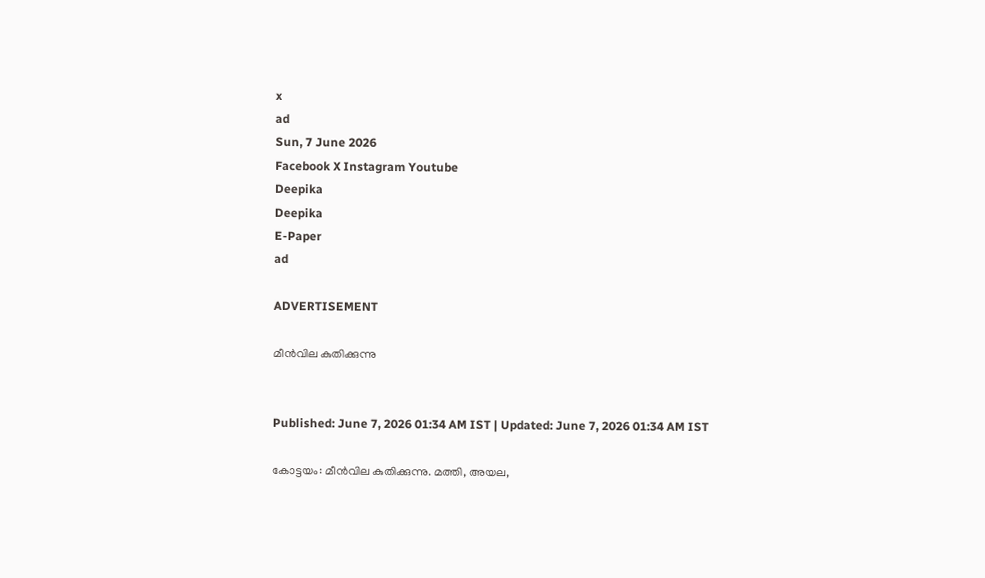x
ad
Sun, 7 June 2026
Facebook X Instagram Youtube
Deepika
Deepika
E-Paper
ad

ADVERTISEMENT

മീന്‍വില കുതിക്കുന്നു


Published: June 7, 2026 01:34 AM IST | Updated: June 7, 2026 01:34 AM IST

കോട്ടയം: മീന്‍വില കുതിക്കുന്നു. മത്തി, അയല,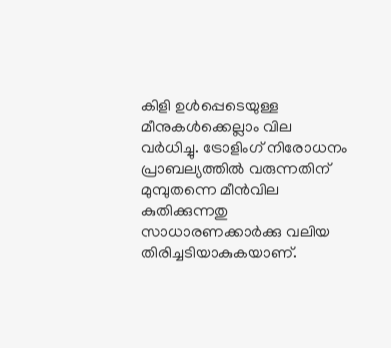കിളി ഉള്‍പ്പെടെയുള്ള മീനുകള്‍ക്കെല്ലാം വില വര്‍ധിച്ചു. ട്രോളിംഗ് നിരോധനം പ്രാബല്യത്തില്‍ വരുന്നതിന് മുമ്പുതന്നെ മീന്‍വില കുതിക്കുന്നതു സാധാരണക്കാര്‍ക്കു വലിയ തിരിച്ചടിയാകുകയാണ്.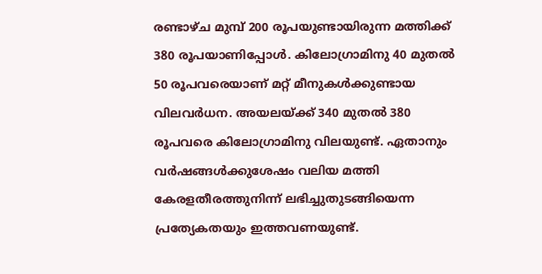രണ്ടാഴ്ച മുമ്പ് 200 രൂപയുണ്ടായിരുന്ന മത്തിക്ക് 380 രൂപയാണിപ്പോള്‍. കിലോഗ്രാമിനു 40 മുതല്‍ 50 രൂപവരെയാണ് മറ്റ് മീനുകള്‍ക്കുണ്ടായ വിലവര്‍ധന. അയലയ്ക്ക് 340 മുതല്‍ 380 രൂപവരെ കിലോഗ്രാമിനു വിലയുണ്ട്. ഏതാനും വര്‍ഷങ്ങള്‍ക്കുശേഷം വലിയ മത്തി കേരളതീരത്തുനിന്ന് ലഭിച്ചുതുടങ്ങിയെന്ന പ്രത്യേകതയും ഇത്തവണയുണ്ട്.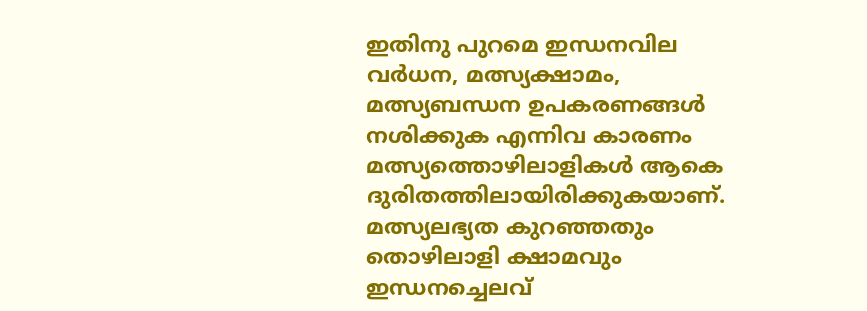ഇതിനു പുറമെ ഇന്ധനവില വര്‍ധന, മത്സ്യക്ഷാമം, മത്സ്യബന്ധന ഉപകരണങ്ങള്‍ നശിക്കുക എന്നിവ കാരണം മത്സ്യത്തൊഴിലാളികള്‍ ആകെ ദുരിതത്തിലായിരിക്കുകയാണ്. മത്സ്യലഭ്യത കുറഞ്ഞതും തൊഴിലാളി ക്ഷാമവും ഇന്ധനച്ചെലവ്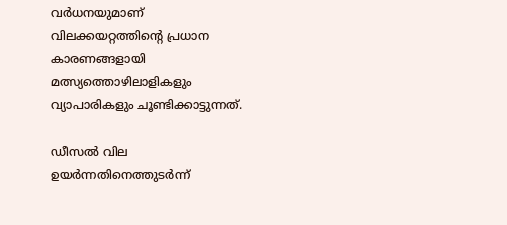വര്‍ധനയുമാണ് വിലക്കയറ്റത്തിന്‍റെ പ്രധാന കാരണങ്ങളായി മത്സ്യത്തൊഴിലാളികളും വ്യാപാരികളും ചൂണ്ടിക്കാട്ടുന്നത്.

ഡീസല്‍ വില ഉയര്‍ന്നതിനെത്തുടര്‍ന്ന്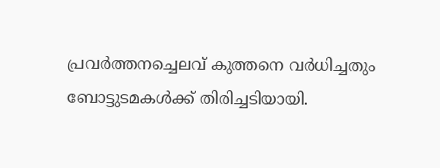പ്രവര്‍ത്തനച്ചെലവ് കുത്തനെ വര്‍ധിച്ചതും ബോട്ടുടമകള്‍ക്ക് തിരിച്ചടിയായി.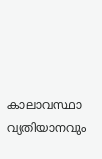കാലാവസ്ഥാ വ്യതിയാനവും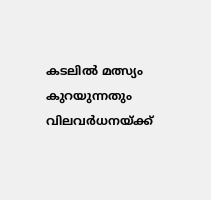കടലില്‍ മത്സ്യം കുറയുന്നതും വിലവര്‍ധനയ്ക്ക്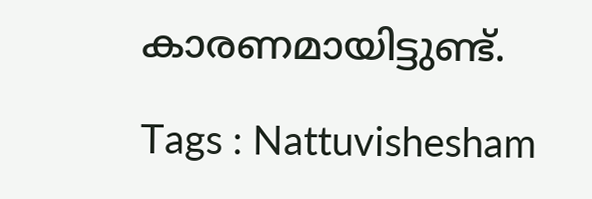കാരണമായിട്ടുണ്ട്.

Tags : Nattuvishesham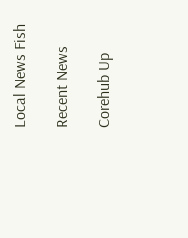Local News Fish

Recent News

Corehub Up